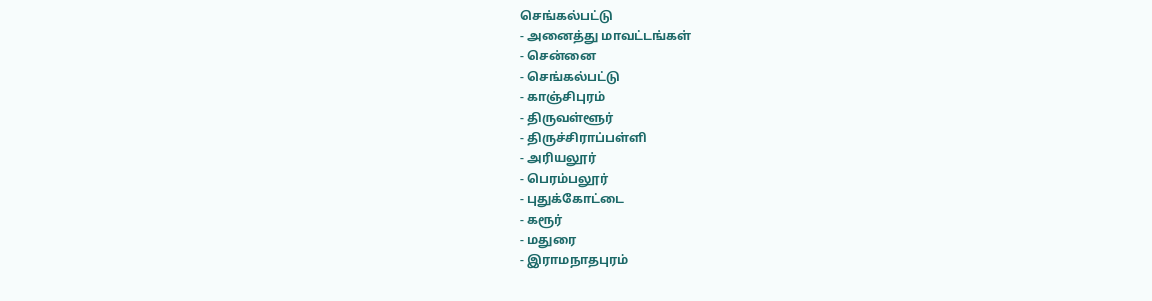செங்கல்பட்டு
- அனைத்து மாவட்டங்கள்
- சென்னை
- செங்கல்பட்டு
- காஞ்சிபுரம்
- திருவள்ளூர்
- திருச்சிராப்பள்ளி
- அரியலூர்
- பெரம்பலூர்
- புதுக்கோட்டை
- கரூர்
- மதுரை
- இராமநாதபுரம்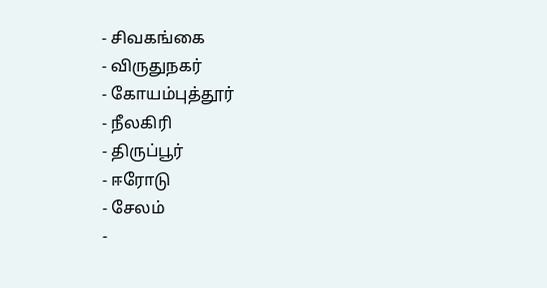- சிவகங்கை
- விருதுநகர்
- கோயம்புத்தூர்
- நீலகிரி
- திருப்பூர்
- ஈரோடு
- சேலம்
-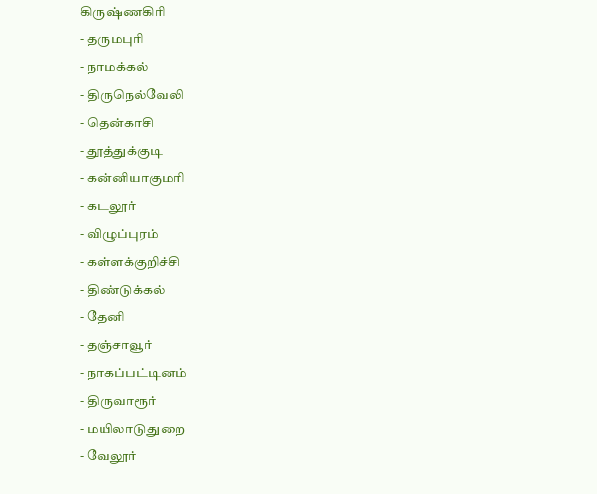கிருஷ்ணகிரி
- தருமபுரி
- நாமக்கல்
- திருநெல்வேலி
- தென்காசி
- தூத்துக்குடி
- கன்னியாகுமரி
- கடலூர்
- விழுப்புரம்
- கள்ளக்குறிச்சி
- திண்டுக்கல்
- தேனி
- தஞ்சாவூர்
- நாகப்பட்டினம்
- திருவாரூர்
- மயிலாடுதுறை
- வேலூர்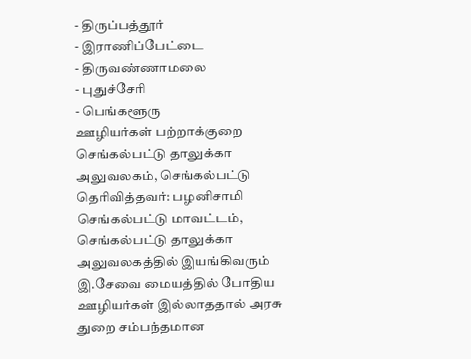- திருப்பத்தூர்
- இராணிப்பேட்டை
- திருவண்ணாமலை
- புதுச்சேரி
- பெங்களூரு
ஊழியர்கள் பற்றாக்குறை
செங்கல்பட்டு தாலுக்கா அலுவலகம், செங்கல்பட்டு
தெரிவித்தவர்: பழனிசாமி
செங்கல்பட்டு மாவட்டம், செங்கல்பட்டு தாலுக்கா அலுவலகத்தில் இயங்கிவரும் இ.சேவை மையத்தில் போதிய ஊழியர்கள் இல்லாததால் அரசு துறை சம்பந்தமான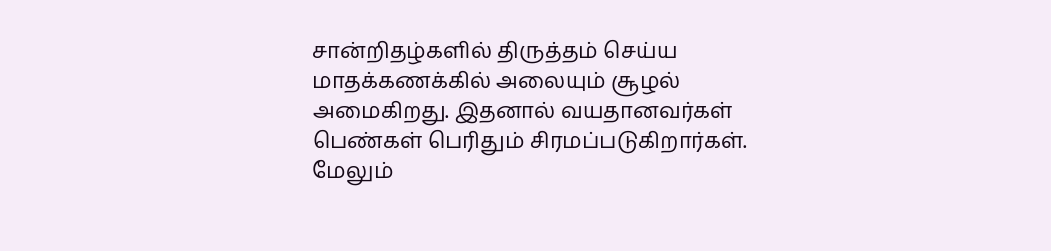சான்றிதழ்களில் திருத்தம் செய்ய மாதக்கணக்கில் அலையும் சூழல் அமைகிறது. இதனால் வயதானவர்கள் பெண்கள் பெரிதும் சிரமப்படுகிறார்கள். மேலும்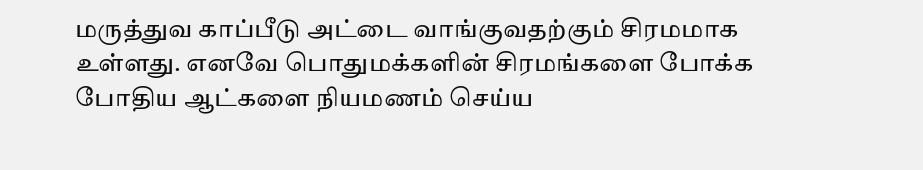மருத்துவ காப்பீடு அட்டை வாங்குவதற்கும் சிரமமாக உள்ளது. எனவே பொதுமக்களின் சிரமங்களை போக்க போதிய ஆட்களை நியமணம் செய்ய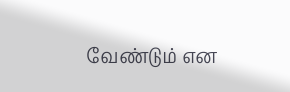வேண்டும் என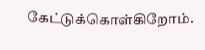கேட்டுக்கொள்கிறோம்.